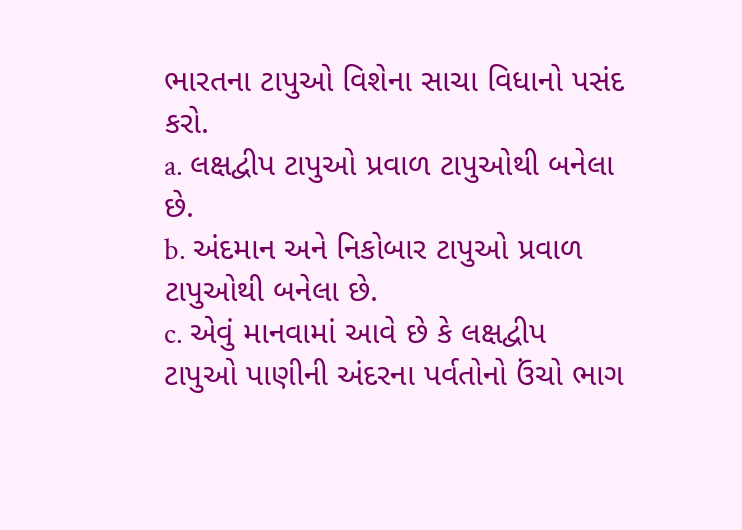ભારતના ટાપુઓ વિશેના સાચા વિધાનો પસંદ કરો.
a. લક્ષદ્વીપ ટાપુઓ પ્રવાળ ટાપુઓથી બનેલા છે.
b. અંદમાન અને નિકોબાર ટાપુઓ પ્રવાળ ટાપુઓથી બનેલા છે.
c. એવું માનવામાં આવે છે કે લક્ષદ્વીપ ટાપુઓ પાણીની અંદરના પર્વતોનો ઉંચો ભાગ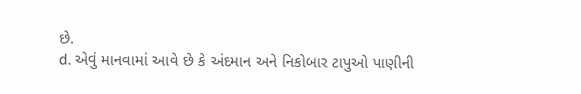છે.
d. એવું માનવામાં આવે છે કે અંદમાન અને નિકોબાર ટાપુઓ પાણીની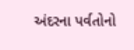અંદરના પર્વતોનો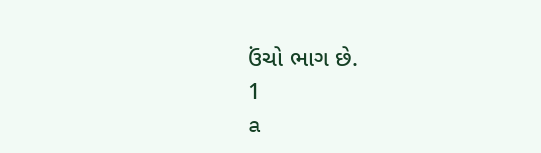ઉંચો ભાગ છે.
1
a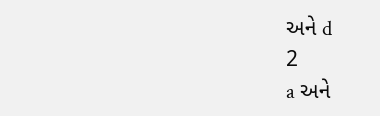અને d
2
a અને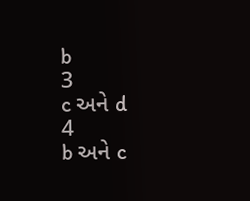b
3
c અને d
4
b અને c